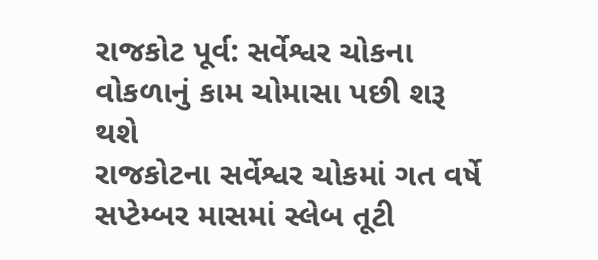રાજકોટ પૂર્વ: સર્વેશ્વર ચોકના વોકળાનું કામ ચોમાસા પછી શરૂ થશે
રાજકોટના સર્વેશ્વર ચોકમાં ગત વર્ષે સપ્ટેમ્બર માસમાં સ્લેબ તૂટી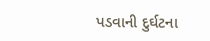પડવાની દુર્ઘટના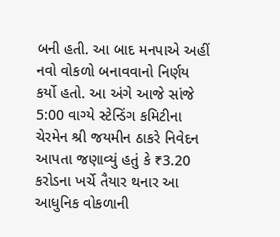બની હતી. આ બાદ મનપાએ અહીં નવો વોકળો બનાવવાનો નિર્ણય કર્યો હતો. આ અંગે આજે સાંજે 5:00 વાગ્યે સ્ટેન્ડિંગ કમિટીના ચેરમેન શ્રી જયમીન ઠાકરે નિવેદન આપતા જણાવ્યું હતું કે ₹3.20 કરોડના ખર્ચે તૈયાર થનાર આ આધુનિક વોકળાની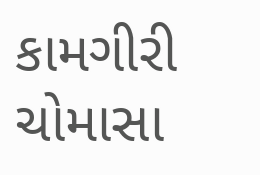કામગીરી ચોમાસા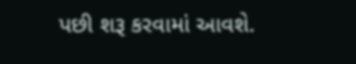પછી શરૂ કરવામાં આવશે.